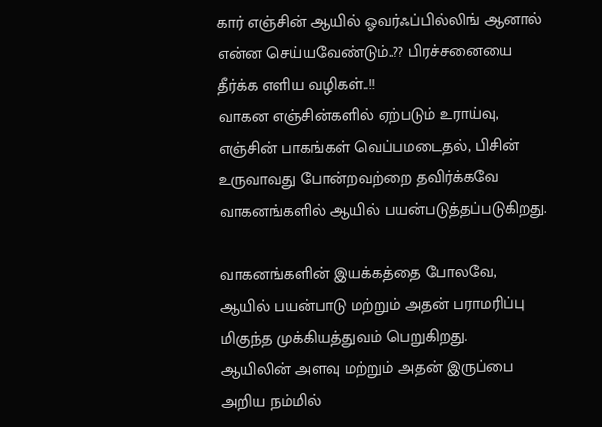கார் எஞ்சின் ஆயில் ஓவர்ஃப்பில்லிங் ஆனால் என்ன செய்யவேண்டும்..?? பிரச்சனையை தீர்க்க எளிய வழிகள்..!!
வாகன எஞ்சின்களில் ஏற்படும் உராய்வு, எஞ்சின் பாகங்கள் வெப்பமடைதல், பிசின் உருவாவது போன்றவற்றை தவிர்க்கவே வாகனங்களில் ஆயில் பயன்படுத்தப்படுகிறது.

வாகனங்களின் இயக்கத்தை போலவே, ஆயில் பயன்பாடு மற்றும் அதன் பராமரிப்பு மிகுந்த முக்கியத்துவம் பெறுகிறது.
ஆயிலின் அளவு மற்றும் அதன் இருப்பை அறிய நம்மில்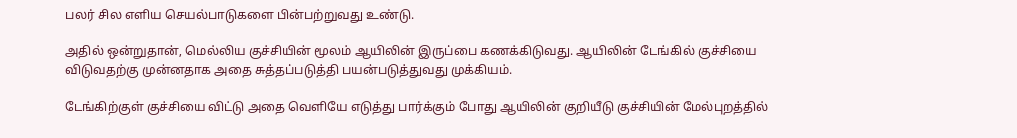பலர் சில எளிய செயல்பாடுகளை பின்பற்றுவது உண்டு.

அதில் ஒன்றுதான், மெல்லிய குச்சியின் மூலம் ஆயிலின் இருப்பை கணக்கிடுவது. ஆயிலின் டேங்கில் குச்சியை விடுவதற்கு முன்னதாக அதை சுத்தப்படுத்தி பயன்படுத்துவது முக்கியம்.

டேங்கிற்குள் குச்சியை விட்டு அதை வெளியே எடுத்து பார்க்கும் போது ஆயிலின் குறியீடு குச்சியின் மேல்புறத்தில்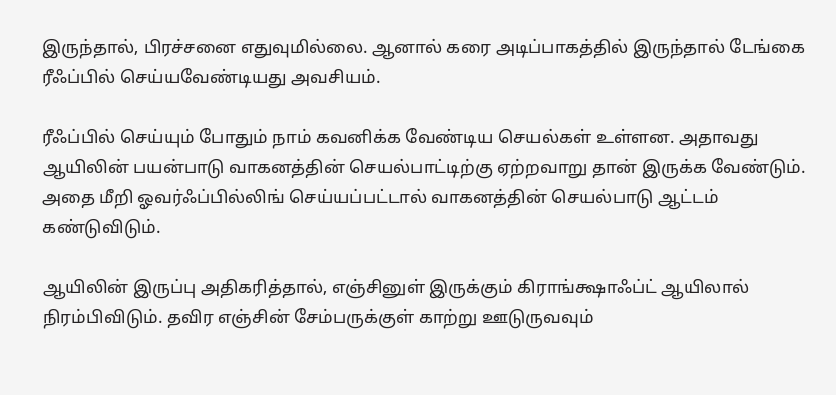இருந்தால், பிரச்சனை எதுவுமில்லை. ஆனால் கரை அடிப்பாகத்தில் இருந்தால் டேங்கை ரீஃப்பில் செய்யவேண்டியது அவசியம்.

ரீஃப்பில் செய்யும் போதும் நாம் கவனிக்க வேண்டிய செயல்கள் உள்ளன. அதாவது ஆயிலின் பயன்பாடு வாகனத்தின் செயல்பாட்டிற்கு ஏற்றவாறு தான் இருக்க வேண்டும். அதை மீறி ஓவர்ஃப்பில்லிங் செய்யப்பட்டால் வாகனத்தின் செயல்பாடு ஆட்டம் கண்டுவிடும்.

ஆயிலின் இருப்பு அதிகரித்தால், எஞ்சினுள் இருக்கும் கிராங்க்ஷாஃப்ட் ஆயிலால் நிரம்பிவிடும். தவிர எஞ்சின் சேம்பருக்குள் காற்று ஊடுருவவும்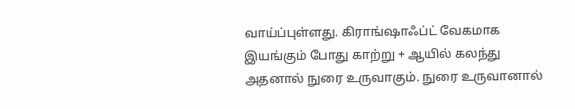வாய்ப்புள்ளது. கிராங்ஷாஃப்ட் வேகமாக இயங்கும் போது காற்று + ஆயில் கலந்து அதனால் நுரை உருவாகும். நுரை உருவானால்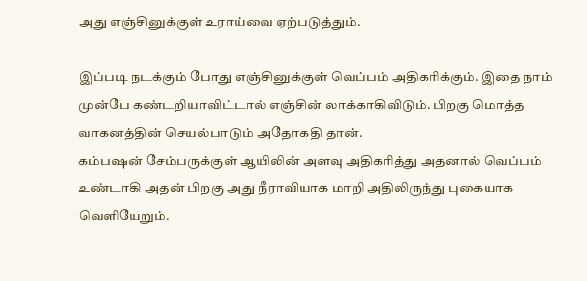அது எஞ்சினுக்குள் உராய்வை ஏற்படுத்தும்.

இப்படி நடக்கும் போது எஞ்சினுக்குள் வெப்பம் அதிகரிக்கும். இதை நாம் முன்பே கண்டறியாவிட்டால் எஞ்சின் லாக்காகிவிடும். பிறகு மொத்த வாகனத்தின் செயல்பாடும் அதோகதி தான்.
கம்பஷன் சேம்பருக்குள் ஆயிலின் அளவு அதிகரித்து அதனால் வெப்பம் உண்டாகி அதன் பிறகு அது நீராவியாக மாறி அதிலிருந்து புகையாக வெளியேறும்.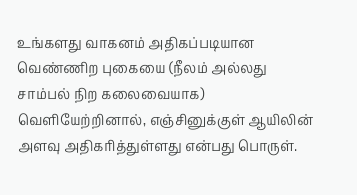உங்களது வாகனம் அதிகப்படியான வெண்ணிற புகையை (நீலம் அல்லது சாம்பல் நிற கலைவையாக) வெளியேற்றினால், எஞ்சினுக்குள் ஆயிலின் அளவு அதிகரித்துள்ளது என்பது பொருள்.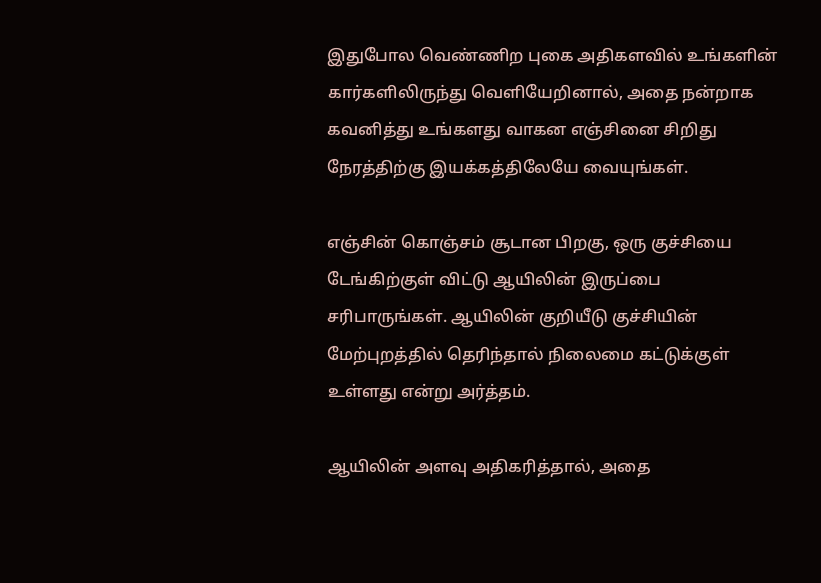இதுபோல வெண்ணிற புகை அதிகளவில் உங்களின் கார்களிலிருந்து வெளியேறினால், அதை நன்றாக கவனித்து உங்களது வாகன எஞ்சினை சிறிது நேரத்திற்கு இயக்கத்திலேயே வையுங்கள்.

எஞ்சின் கொஞ்சம் சூடான பிறகு, ஒரு குச்சியை டேங்கிற்குள் விட்டு ஆயிலின் இருப்பை சரிபாருங்கள். ஆயிலின் குறியீடு குச்சியின் மேற்புறத்தில் தெரிந்தால் நிலைமை கட்டுக்குள் உள்ளது என்று அர்த்தம்.

ஆயிலின் அளவு அதிகரித்தால், அதை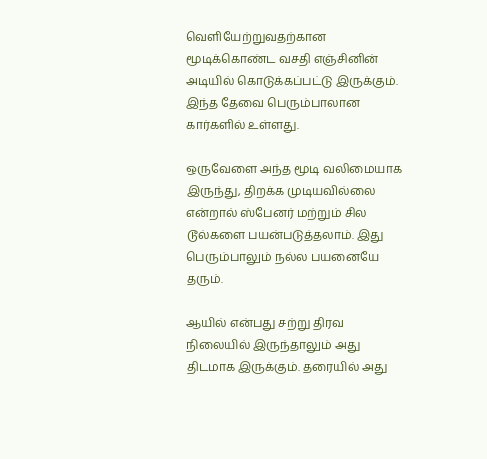வெளியேற்றுவதற்கான மூடிக்கொண்ட வசதி எஞ்சினின் அடியில் கொடுக்கப்பட்டு இருக்கும். இந்த தேவை பெரும்பாலான கார்களில் உள்ளது.

ஒருவேளை அந்த மூடி வலிமையாக இருந்து, திறக்க முடியவில்லை என்றால் ஸ்பேனர் மற்றும் சில டூல்களை பயன்படுத்தலாம். இது பெரும்பாலும் நல்ல பயனையே தரும்.

ஆயில் என்பது சற்று திரவ நிலையில் இருந்தாலும் அது திடமாக இருக்கும். தரையில் அது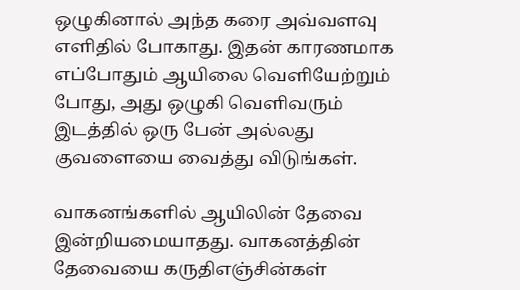ஒழுகினால் அந்த கரை அவ்வளவு எளிதில் போகாது. இதன் காரணமாக எப்போதும் ஆயிலை வெளியேற்றும் போது, அது ஒழுகி வெளிவரும் இடத்தில் ஒரு பேன் அல்லது குவளையை வைத்து விடுங்கள்.

வாகனங்களில் ஆயிலின் தேவை இன்றியமையாதது. வாகனத்தின் தேவையை கருதிஎஞ்சின்கள்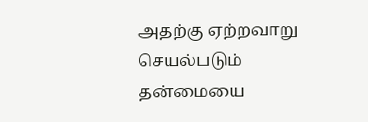அதற்கு ஏற்றவாறு செயல்படும் தன்மையை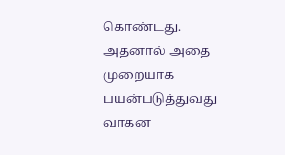கொண்டது.
அதனால் அதை முறையாக பயன்படுத்துவது வாகன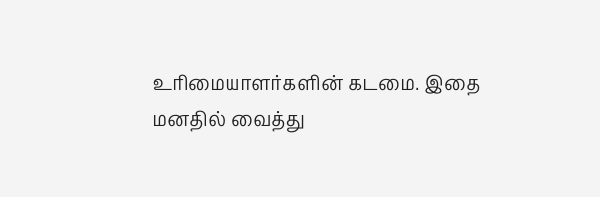உரிமையாளர்களின் கடமை. இதை மனதில் வைத்து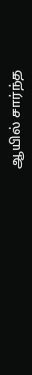ஆயில் சார்ந்த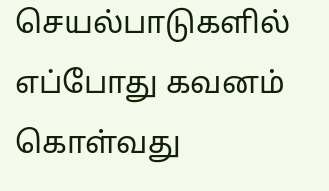செயல்பாடுகளில் எப்போது கவனம் கொள்வது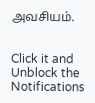அவசியம்.


Click it and Unblock the Notifications